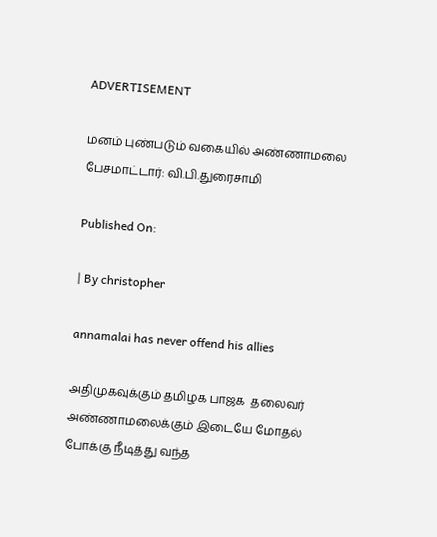ADVERTISEMENT

மனம் புண்படும் வகையில் அண்ணாமலை பேசமாட்டார்: வி.பி.துரைசாமி

Published On:

| By christopher

annamalai has never offend his allies

அதிமுகவுக்கும் தமிழக பாஜக  தலைவர் அண்ணாமலைக்கும் இடையே மோதல் போக்கு நீடித்து வந்த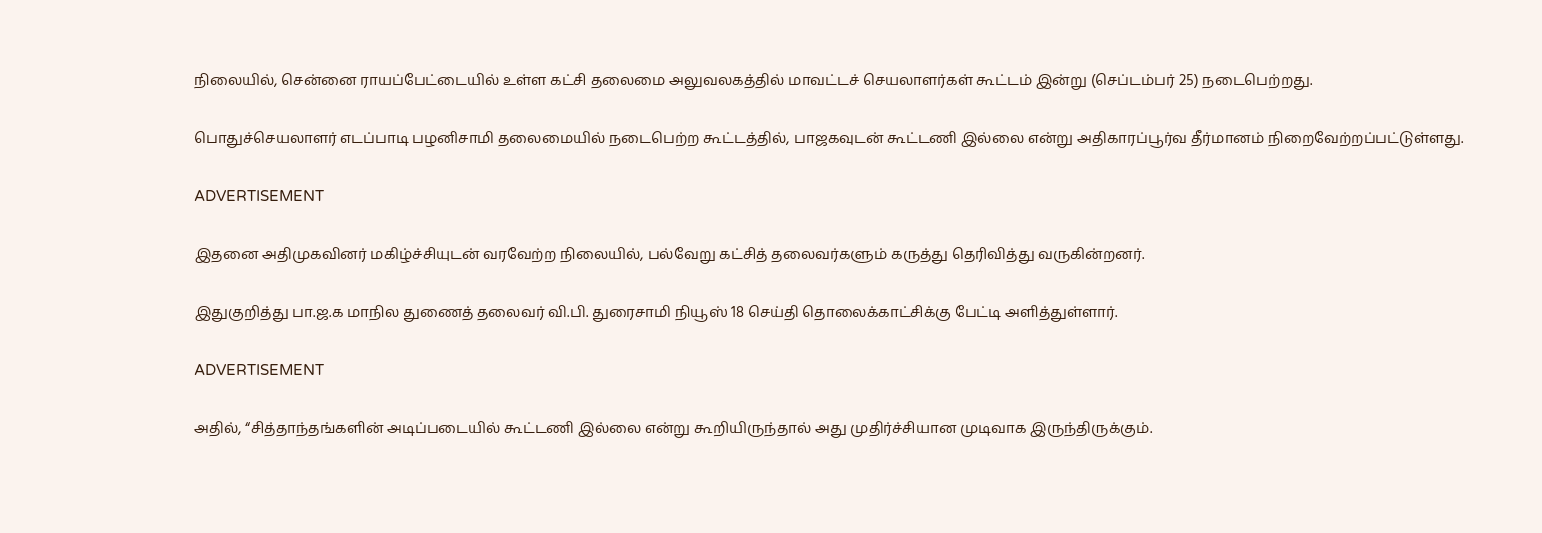நிலையில், சென்னை ராயப்பேட்டையில் உள்ள கட்சி தலைமை அலுவலகத்தில் மாவட்டச் செயலாளர்கள் கூட்டம் இன்று (செப்டம்பர் 25) நடைபெற்றது.

பொதுச்செயலாளர் எடப்பாடி பழனிசாமி தலைமையில் நடைபெற்ற கூட்டத்தில், பாஜகவுடன் கூட்டணி இல்லை என்று அதிகாரப்பூர்வ தீர்மானம் நிறைவேற்றப்பட்டுள்ளது.

ADVERTISEMENT

இதனை அதிமுகவினர் மகிழ்ச்சியுடன் வரவேற்ற நிலையில், பல்வேறு கட்சித் தலைவர்களும் கருத்து தெரிவித்து வருகின்றனர்.

இதுகுறித்து பா.ஜ.க மாநில துணைத் தலைவர் வி.பி. துரைசாமி நியூஸ் 18 செய்தி தொலைக்காட்சிக்கு பேட்டி அளித்துள்ளார்.

ADVERTISEMENT

அதில், “சித்தாந்தங்களின் அடிப்படையில் கூட்டணி இல்லை என்று கூறியிருந்தால் அது முதிர்ச்சியான முடிவாக இருந்திருக்கும்.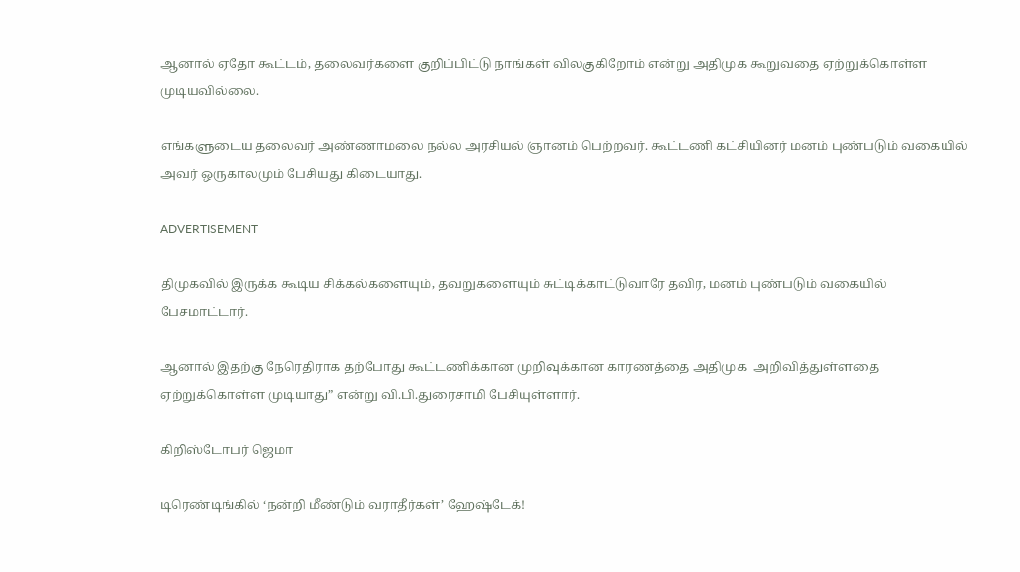ஆனால் ஏதோ கூட்டம், தலைவர்களை குறிப்பிட்டு நாங்கள் விலகுகிறோம் என்று அதிமுக கூறுவதை ஏற்றுக்கொள்ள முடியவில்லை.

எங்களுடைய தலைவர் அண்ணாமலை நல்ல அரசியல் ஞானம் பெற்றவர். கூட்டணி கட்சியினர் மனம் புண்படும் வகையில் அவர் ஒருகாலமும் பேசியது கிடையாது.

ADVERTISEMENT

திமுகவில் இருக்க கூடிய சிக்கல்களையும், தவறுகளையும் சுட்டிக்காட்டுவாரே தவிர, மனம் புண்படும் வகையில் பேசமாட்டார்.

ஆனால் இதற்கு நேரெதிராக தற்போது கூட்டணிக்கான முறிவுக்கான காரணத்தை அதிமுக  அறிவித்துள்ளதை ஏற்றுக்கொள்ள முடியாது” என்று வி.பி.துரைசாமி பேசியுள்ளார்.

கிறிஸ்டோபர் ஜெமா

டிரெண்டிங்கில் ‘நன்றி மீண்டும் வராதீர்கள்’ ஹேஷ்டேக்!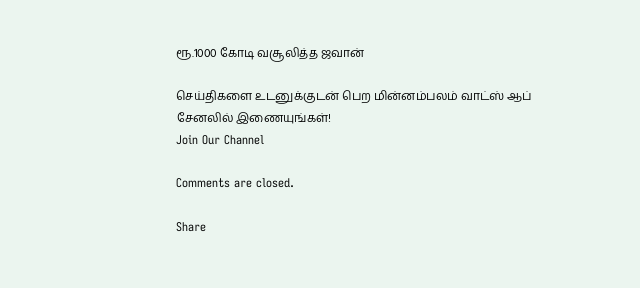ரூ.1000 கோடி வசூலித்த ஜவான்

செய்திகளை உடனுக்குடன் பெற மின்னம்பலம் வாட்ஸ் ஆப் சேனலில் இணையுங்கள்!
Join Our Channel

Comments are closed.

Share